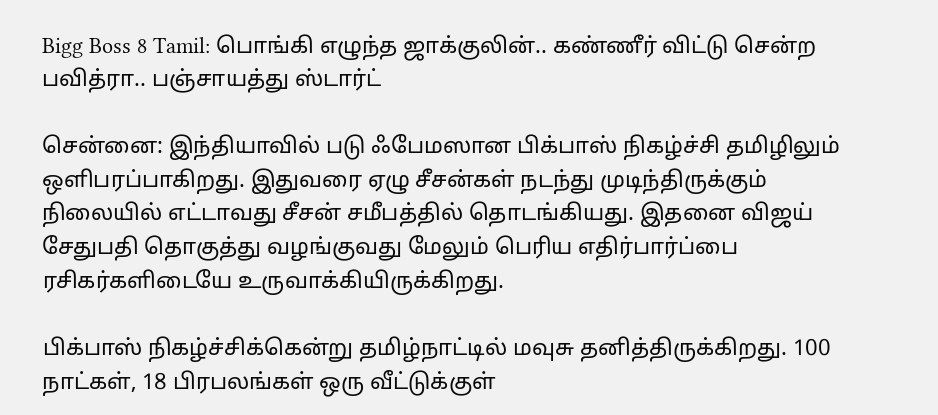Bigg Boss 8 Tamil: பொங்கி எழுந்த ஜாக்குலின்.. கண்ணீர் விட்டு சென்ற பவித்ரா.. பஞ்சாயத்து ஸ்டார்ட்

சென்னை: இந்தியாவில் படு ஃபேமஸான பிக்பாஸ் நிகழ்ச்சி தமிழிலும் ஒளிபரப்பாகிறது. இதுவரை ஏழு சீசன்கள் நடந்து முடிந்திருக்கும் நிலையில் எட்டாவது சீசன் சமீபத்தில் தொடங்கியது. இதனை விஜய் சேதுபதி தொகுத்து வழங்குவது மேலும் பெரிய எதிர்பார்ப்பை ரசிகர்களிடையே உருவாக்கியிருக்கிறது.

பிக்பாஸ் நிகழ்ச்சிக்கென்று தமிழ்நாட்டில் மவுசு தனித்திருக்கிறது. 100 நாட்கள், 18 பிரபலங்கள் ஒரு வீட்டுக்குள்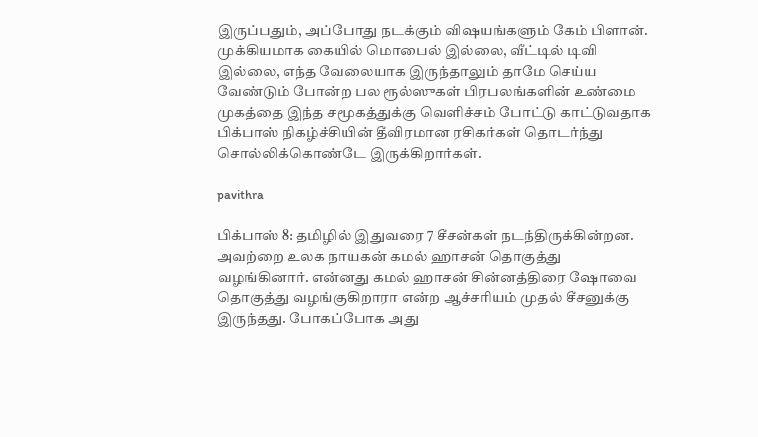இருப்பதும், அப்போது நடக்கும் விஷயங்களும் கேம் பிளான். முக்கியமாக கையில் மொபைல் இல்லை, வீட்டில் டிவி இல்லை, எந்த வேலையாக இருந்தாலும் தாமே செய்ய வேண்டும் போன்ற பல ரூல்ஸுகள் பிரபலங்களின் உண்மை முகத்தை இந்த சமூகத்துக்கு வெளிச்சம் போட்டு காட்டுவதாக பிக்பாஸ் நிகழ்ச்சியின் தீவிரமான ரசிகர்கள் தொடர்ந்து சொல்லிக்கொண்டே இருக்கிறார்கள்.

pavithra

பிக்பாஸ் 8: தமிழில் இதுவரை 7 சீசன்கள் நடந்திருக்கின்றன. அவற்றை உலக நாயகன் கமல் ஹாசன் தொகுத்து வழங்கினார். என்னது கமல் ஹாசன் சின்னத்திரை ஷோவை தொகுத்து வழங்குகிறாரா என்ற ஆச்சரியம் முதல் சீசனுக்கு இருந்தது. போகப்போக அது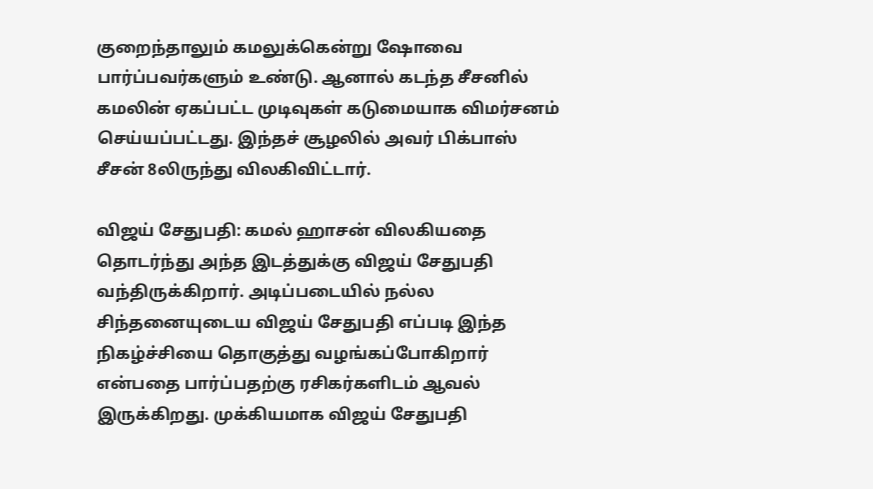குறைந்தாலும் கமலுக்கென்று ஷோவை பார்ப்பவர்களும் உண்டு. ஆனால் கடந்த சீசனில் கமலின் ஏகப்பட்ட முடிவுகள் கடுமையாக விமர்சனம் செய்யப்பட்டது. இந்தச் சூழலில் அவர் பிக்பாஸ் சீசன் 8லிருந்து விலகிவிட்டார்.

விஜய் சேதுபதி: கமல் ஹாசன் விலகியதை தொடர்ந்து அந்த இடத்துக்கு விஜய் சேதுபதி வந்திருக்கிறார். அடிப்படையில் நல்ல சிந்தனையுடைய விஜய் சேதுபதி எப்படி இந்த நிகழ்ச்சியை தொகுத்து வழங்கப்போகிறார் என்பதை பார்ப்பதற்கு ரசிகர்களிடம் ஆவல் இருக்கிறது. முக்கியமாக விஜய் சேதுபதி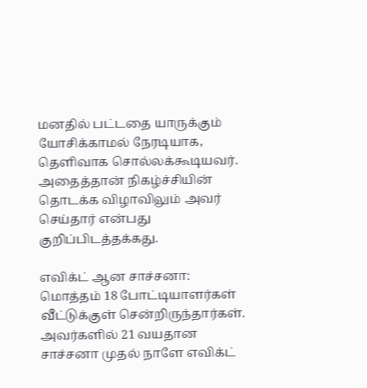மனதில் பட்டதை யாருக்கும் யோசிக்காமல் நேரடியாக, தெளிவாக சொல்லக்கூடியவர். அதைத்தான் நிகழ்ச்சியின் தொடக்க விழாவிலும் அவர் செய்தார் என்பது குறிப்பிடத்தக்கது.

எவிக்ட் ஆன சாச்சனா: மொத்தம் 18 போட்டியாளர்கள் வீட்டுக்குள் சென்றிருந்தார்கள். அவர்களில் 21 வயதான சாச்சனா முதல் நாளே எவிக்ட்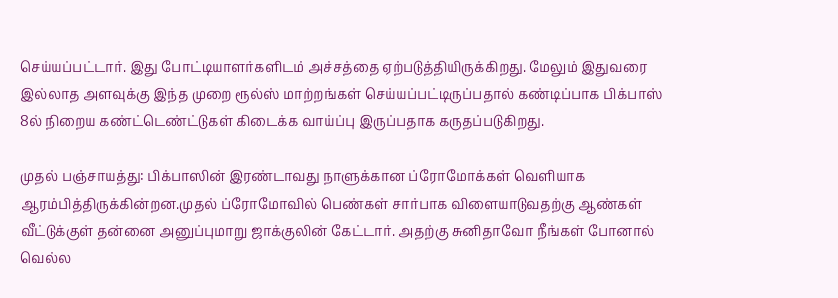செய்யப்பட்டார். இது போட்டியாளர்களிடம் அச்சத்தை ஏற்படுத்தியிருக்கிறது. மேலும் இதுவரை இல்லாத அளவுக்கு இந்த முறை ரூல்ஸ் மாற்றங்கள் செய்யப்பட்டிருப்பதால் கண்டிப்பாக பிக்பாஸ் 8ல் நிறைய கண்ட்டெண்ட்டுகள் கிடைக்க வாய்ப்பு இருப்பதாக கருதப்படுகிறது.

முதல் பஞ்சாயத்து: பிக்பாஸின் இரண்டாவது நாளுக்கான ப்ரோமோக்கள் வெளியாக ஆரம்பித்திருக்கின்றன.முதல் ப்ரோமோவில் பெண்கள் சார்பாக விளையாடுவதற்கு ஆண்கள் வீட்டுக்குள் தன்னை அனுப்புமாறு ஜாக்குலின் கேட்டார். அதற்கு சுனிதாவோ நீங்கள் போனால் வெல்ல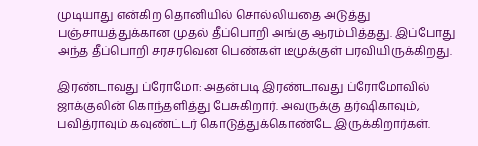முடியாது என்கிற தொனியில் சொல்லியதை அடுத்து பஞ்சாயத்துக்கான முதல் தீப்பொறி அங்கு ஆரம்பித்தது. இப்போது அந்த தீப்பொறி சரசரவென பெண்கள் டீமுக்குள் பரவியிருக்கிறது.

இரண்டாவது ப்ரோமோ: அதன்படி இரண்டாவது ப்ரோமோவில் ஜாக்குலின் கொந்தளித்து பேசுகிறார். அவருக்கு தர்ஷிகாவும், பவித்ராவும் கவுண்ட்டர் கொடுத்துக்கொண்டே இருக்கிறார்கள்.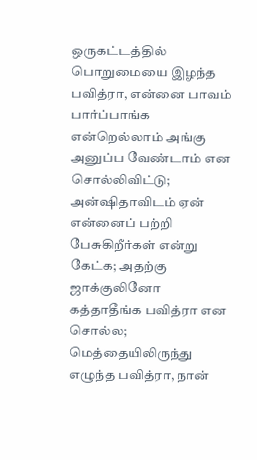ஒருகட்டத்தில் பொறுமையை இழந்த பவித்ரா, என்னை பாவம் பார்ப்பாங்க என்றெல்லாம் அங்கு அனுப்ப வேண்டாம் என சொல்லிவிட்டு; அன்ஷிதாவிடம் ஏன் என்னைப் பற்றி பேசுகிறீர்கள் என்று கேட்க; அதற்கு ஜாக்குலினோ கத்தாதீங்க பவித்ரா என சொல்ல; மெத்தையிலிருந்து எழுந்த பவித்ரா, நான்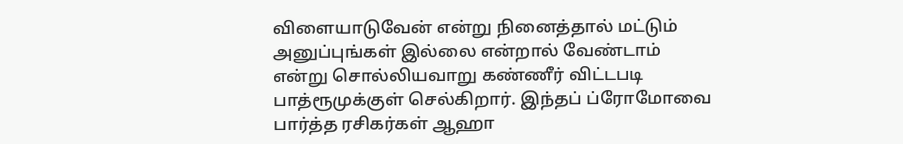விளையாடுவேன் என்று நினைத்தால் மட்டும் அனுப்புங்கள் இல்லை என்றால் வேண்டாம் என்று சொல்லியவாறு கண்ணீர் விட்டபடி பாத்ரூமுக்குள் செல்கிறார். இந்தப் ப்ரோமோவை பார்த்த ரசிகர்கள் ஆஹா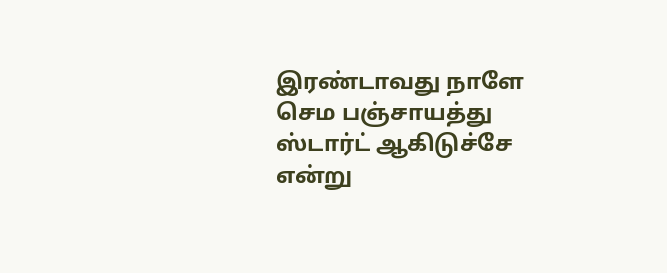இரண்டாவது நாளே செம பஞ்சாயத்து ஸ்டார்ட் ஆகிடுச்சே என்று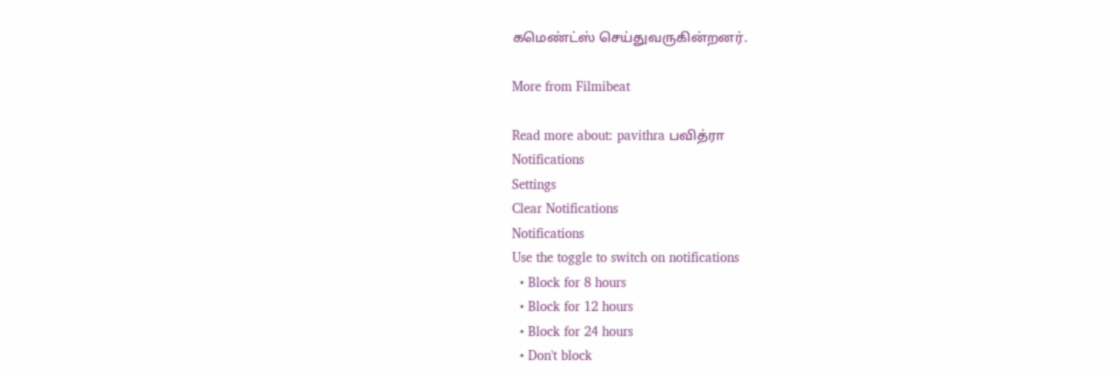கமெண்ட்ஸ் செய்துவருகின்றனர்.

More from Filmibeat

Read more about: pavithra பவித்ரா
Notifications
Settings
Clear Notifications
Notifications
Use the toggle to switch on notifications
  • Block for 8 hours
  • Block for 12 hours
  • Block for 24 hours
  • Don't block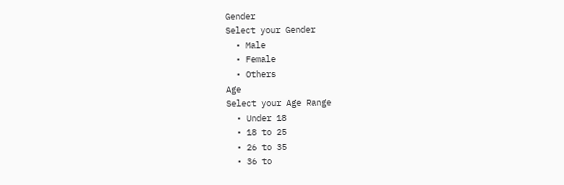Gender
Select your Gender
  • Male
  • Female
  • Others
Age
Select your Age Range
  • Under 18
  • 18 to 25
  • 26 to 35
  • 36 to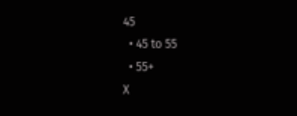45
  • 45 to 55
  • 55+
X